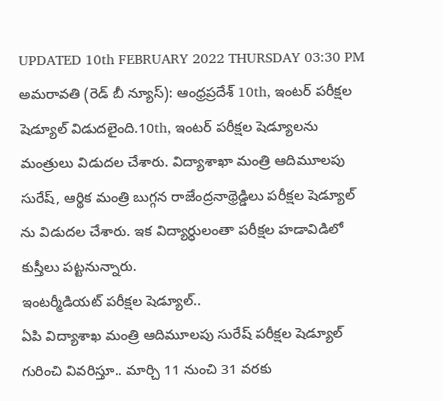UPDATED 10th FEBRUARY 2022 THURSDAY 03:30 PM
అమరావతి (రెడ్ బీ న్యూస్): ఆంధ్రప్రదేశ్ 10th, ఇంటర్ పరీక్షల షెడ్యూల్ విడుదలైంది.10th, ఇంటర్ పరీక్షల షెడ్యూలను మంత్రులు విడుదల చేశారు. విద్యాశాఖా మంత్రి ఆదిమూలపు సురేష్, ఆర్థిక మంత్రి బుగ్గన రాజేంద్రనాథ్రెడ్డిలు పరీక్షల షెడ్యూల్ ను విడుదల చేశారు. ఇక విద్యార్ధులంతా పరీక్షల హడావిడిలో కుస్తీలు పట్టనున్నారు.
ఇంటర్మీడియట్ పరీక్షల షెడ్యూల్..
ఏపి విద్యాశాఖ మంత్రి ఆదిమూలపు సురేష్ పరీక్షల షెడ్యూల్ గురించి వివరిస్తూ.. మార్చి 11 నుంచి 31 వరకు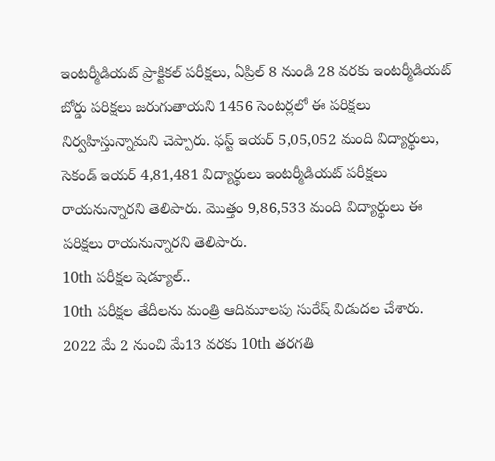ఇంటర్మీడియట్ ప్రాక్టికల్ పరీక్షలు, ఏప్రిల్ 8 నుండి 28 వరకు ఇంటర్మీడియట్ బోర్డు పరిక్షలు జరుగుతాయని 1456 సెంటర్లలో ఈ పరిక్షలు నిర్వహిస్తున్నామని చెప్పారు. ఫస్ట్ ఇయర్ 5,05,052 మంది విద్యార్థులు, సెకండ్ ఇయర్ 4,81,481 విద్యార్థులు ఇంటర్మీడియట్ పరీక్షలు రాయనున్నారని తెలిపారు. మొత్తం 9,86,533 మంది విద్యార్థులు ఈ పరిక్షలు రాయనున్నారని తెలిపారు.
10th పరీక్షల షెడ్యూల్..
10th పరీక్షల తేదీలను మంత్రి ఆదిమూలపు సురేష్ విడుదల చేశారు. 2022 మే 2 నుంచి మే13 వరకు 10th తరగతి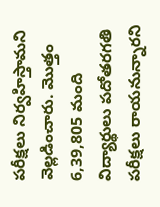పరీక్షలు నిర్వహిస్తామని వెల్లడించారు. మొత్తం 6,39,805 మంది విద్యార్థులు పదోతరగతి పరీక్షలు రాయనున్నారని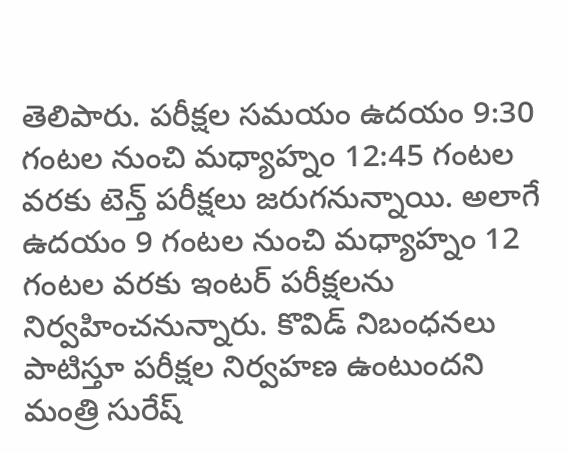తెలిపారు. పరీక్షల సమయం ఉదయం 9:30 గంటల నుంచి మధ్యాహ్నం 12:45 గంటల వరకు టెన్త్ పరీక్షలు జరుగనున్నాయి. అలాగే ఉదయం 9 గంటల నుంచి మధ్యాహ్నం 12 గంటల వరకు ఇంటర్ పరీక్షలను నిర్వహించనున్నారు. కొవిడ్ నిబంధనలు పాటిస్తూ పరీక్షల నిర్వహణ ఉంటుందని మంత్రి సురేష్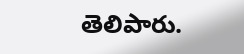తెలిపారు.